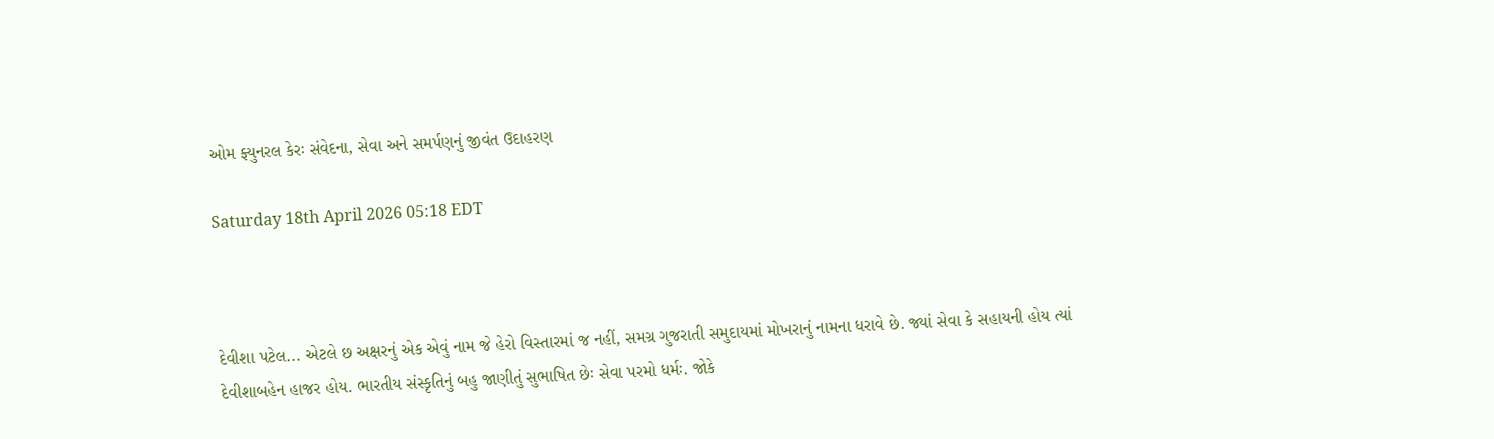ઓમ ફ્યુનરલ કેરઃ સંવેદના, સેવા અને સમર્પણનું જીવંત ઉદાહરણ

Saturday 18th April 2026 05:18 EDT



દેવીશા પટેલ... એટલે છ અક્ષરનું એક એવું નામ જે હેરો વિસ્તારમાં જ નહીં, સમગ્ર ગુજરાતી સમુદાયમાં મોખરાનું નામના ધરાવે છે. જ્યાં સેવા કે સહાયની હોય ત્યાં દેવીશાબહેન હાજર હોય. ભારતીય સંસ્કૃતિનું બહુ જાણીતું સુભાષિત છેઃ સેવા પરમો ધર્મઃ. જોકે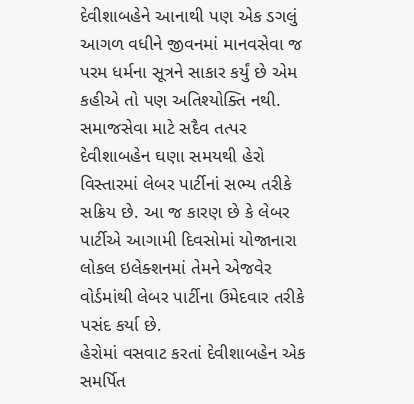દેવીશાબહેને આનાથી પણ એક ડગલું આગળ વધીને જીવનમાં માનવસેવા જ પરમ ધર્મના સૂત્રને સાકાર કર્યું છે એમ કહીએ તો પણ અતિશ્યોક્તિ નથી.
સમાજસેવા માટે સદૈવ તત્પર દેવીશાબહેન ઘણા સમયથી હેરો વિસ્તારમાં લેબર પાર્ટીનાં સભ્ય તરીકે સક્રિય છે. આ જ કારણ છે કે લેબર પાર્ટીએ આગામી દિવસોમાં યોજાનારા લોકલ ઇલેક્શનમાં તેમને એજવેર વોર્ડમાંથી લેબર પાર્ટીના ઉમેદવાર તરીકે પસંદ કર્યા છે.
હેરોમાં વસવાટ કરતાં દેવીશાબહેન એક સમર્પિત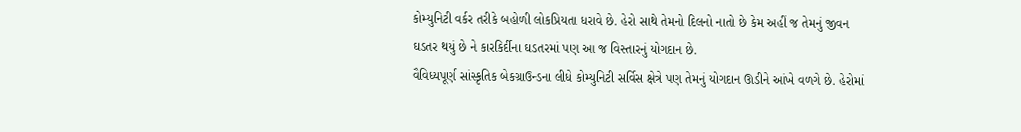કોમ્યુનિટી વર્કર તરીકે બહોળી લોકપ્રિયતા ધરાવે છે. હેરો સાથે તેમનો દિલનો નાતો છે કેમ અહીં જ તેમનું જીવન ઘડતર થયું છે ને કારકિર્દીના ઘડતરમાં પણ આ જ વિસ્તારનું યોગદાન છે.
વૈવિધ્યપૂર્ણ સાંસ્કૃતિક બેકગ્રાઉન્ડના લીધે કોમ્યુનિટી સર્વિસ ક્ષેત્રે પણ તેમનું યોગદાન ઊડીને આંખે વળગે છે. હેરોમાં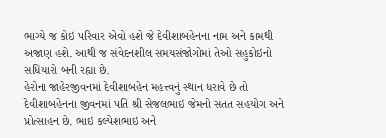ભાગ્યે જ કોઇ પરિવાર એવો હશે જે દેવીશાબહેનના નામ અને કામથી અજાણ હશે. આથી જ સંવેદનશીલ સમયસંજોગોમાં તેઓ સહુકોઇનો સધિયારો બની રહ્યા છે.
હેરોના જાહેરજીવનમાં દેવીશાબહેન મહત્ત્વનું સ્થાન ધરાવે છે તો દેવીશાબહેનના જીવનમાં પતિ શ્રી સેજલભાઇ જેમનો સતત સહયોગ અને પ્રોત્સાહન છે. ભાઇ કલ્પેશભાઇ અને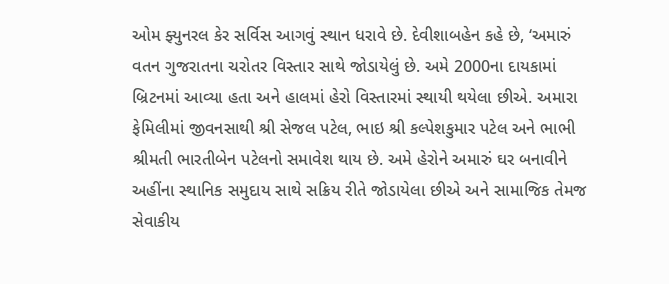ઓમ ફ્યુનરલ કેર સર્વિસ આગવું સ્થાન ધરાવે છે. દેવીશાબહેન કહે છે, ‘અમારું વતન ગુજરાતના ચરોતર વિસ્તાર સાથે જોડાયેલું છે. અમે 2000ના દાયકામાં બ્રિટનમાં આવ્યા હતા અને હાલમાં હેરો વિસ્તારમાં સ્થાયી થયેલા છીએ. અમારા ફેમિલીમાં જીવનસાથી શ્રી સેજલ પટેલ, ભાઇ શ્રી કલ્પેશકુમાર પટેલ અને ભાભી શ્રીમતી ભારતીબેન પટેલનો સમાવેશ થાય છે. અમે હેરોને અમારું ઘર બનાવીને અહીંના સ્થાનિક સમુદાય સાથે સક્રિય રીતે જોડાયેલા છીએ અને સામાજિક તેમજ સેવાકીય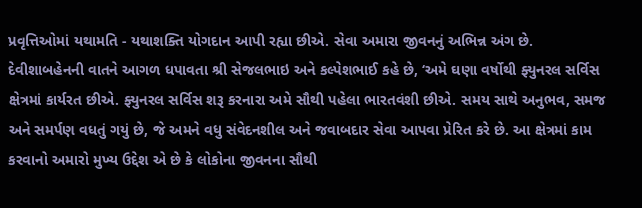પ્રવૃત્તિઓમાં યથામતિ - યથાશક્તિ યોગદાન આપી રહ્યા છીએ. સેવા અમારા જીવનનું અભિન્ન અંગ છે.
દેવીશાબહેનની વાતને આગળ ધપાવતા શ્રી સેજલભાઇ અને કલ્પેશભાઈ કહે છે, ‘અમે ઘણા વર્ષોથી ફ્યુનરલ સર્વિસ ક્ષેત્રમાં કાર્યરત છીએ. ફ્યુનરલ સર્વિસ શરૂ કરનારા અમે સૌથી પહેલા ભારતવંશી છીએ. સમય સાથે અનુભવ, સમજ અને સમર્પણ વધતું ગયું છે, જે અમને વધુ સંવેદનશીલ અને જવાબદાર સેવા આપવા પ્રેરિત કરે છે. આ ક્ષેત્રમાં કામ કરવાનો અમારો મુખ્ય ઉદ્દેશ એ છે કે લોકોના જીવનના સૌથી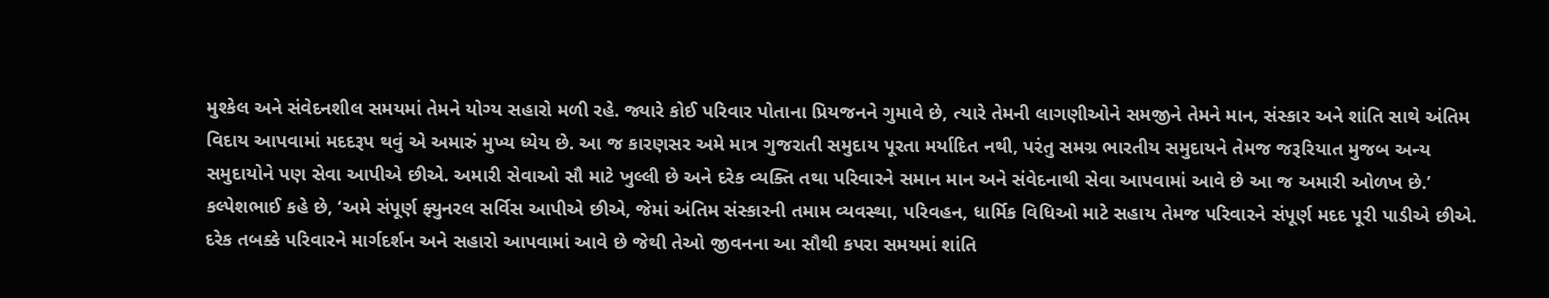મુશ્કેલ અને સંવેદનશીલ સમયમાં તેમને યોગ્ય સહારો મળી રહે. જ્યારે કોઈ પરિવાર પોતાના પ્રિયજનને ગુમાવે છે, ત્યારે તેમની લાગણીઓને સમજીને તેમને માન, સંસ્કાર અને શાંતિ સાથે અંતિમ વિદાય આપવામાં મદદરૂપ થવું એ અમારું મુખ્ય ધ્યેય છે. આ જ કારણસર અમે માત્ર ગુજરાતી સમુદાય પૂરતા મર્યાદિત નથી, પરંતુ સમગ્ર ભારતીય સમુદાયને તેમજ જરૂરિયાત મુજબ અન્ય સમુદાયોને પણ સેવા આપીએ છીએ. અમારી સેવાઓ સૌ માટે ખુલ્લી છે અને દરેક વ્યક્તિ તથા પરિવારને સમાન માન અને સંવેદનાથી સેવા આપવામાં આવે છે આ જ અમારી ઓળખ છે.’
કલ્પેશભાઈ કહે છે, ‘અમે સંપૂર્ણ ફ્યુનરલ સર્વિસ આપીએ છીએ, જેમાં અંતિમ સંસ્કારની તમામ વ્યવસ્થા, પરિવહન, ધાર્મિક વિધિઓ માટે સહાય તેમજ પરિવારને સંપૂર્ણ મદદ પૂરી પાડીએ છીએ. દરેક તબક્કે પરિવારને માર્ગદર્શન અને સહારો આપવામાં આવે છે જેથી તેઓ જીવનના આ સૌથી કપરા સમયમાં શાંતિ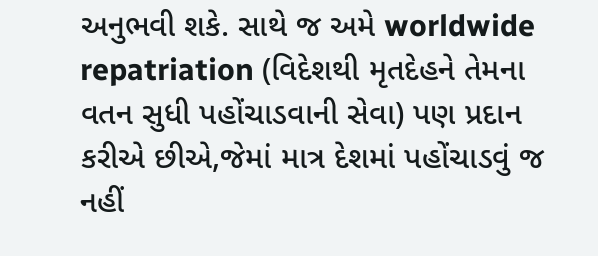અનુભવી શકે. સાથે જ અમે worldwide repatriation (વિદેશથી મૃતદેહને તેમના વતન સુધી પહોંચાડવાની સેવા) પણ પ્રદાન કરીએ છીએ,જેમાં માત્ર દેશમાં પહોંચાડવું જ નહીં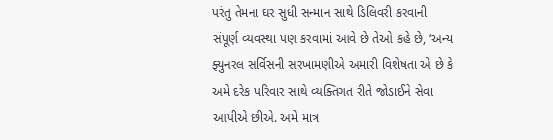પરંતુ તેમના ઘર સુધી સન્માન સાથે ડિલિવરી કરવાની સંપૂર્ણ વ્યવસ્થા પણ કરવામાં આવે છે તેઓ કહે છે, ‘અન્ય ફ્યુનરલ સર્વિસની સરખામણીએ અમારી વિશેષતા એ છે કે
અમે દરેક પરિવાર સાથે વ્યક્તિગત રીતે જોડાઈને સેવા આપીએ છીએ. અમે માત્ર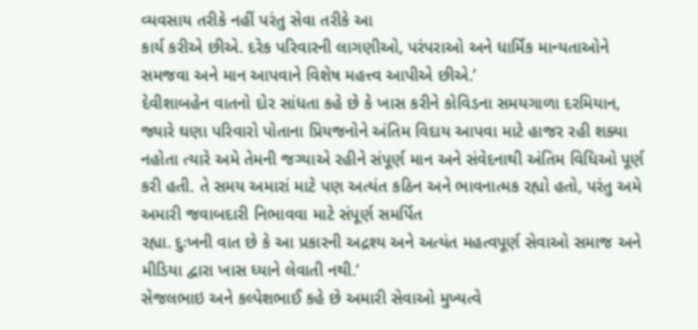વ્યવસાય તરીકે નહીં પરંતુ સેવા તરીકે આ
કાર્ય કરીએ છીએ. દરેક પરિવારની લાગણીઓ, પરંપરાઓ અને ધાર્મિક માન્યતાઓને સમજવા અને માન આપવાને વિશેષ મહત્ત્વ આપીએ છીએ.’
દેવીશાબહેન વાતનો દોર સાંધતા કહે છે કે ખાસ કરીને કોવિડના સમયગાળા દરમિયાન, જ્યારે ઘણા પરિવારો પોતાના પ્રિયજનોને અંતિમ વિદાય આપવા માટે હાજર રહી શક્યા નહોતા ત્યારે અમે તેમની જગ્યાએ રહીને સંપૂર્ણ માન અને સંવેદનાથી અંતિમ વિધિઓ પૂર્ણ કરી હતી. તે સમય અમારાં માટે પણ અત્યંત કઠિન અને ભાવનાત્મક રહ્યો હતો, પરંતુ અમે અમારી જવાબદારી નિભાવવા માટે સંપૂર્ણ સમર્પિત
રહ્યા. દુઃખની વાત છે કે આ પ્રકારની અદ્રશ્ય અને અત્યંત મહત્વપૂર્ણ સેવાઓ સમાજ અને મીડિયા દ્વારા ખાસ ધ્યાને લેવાતી નથી.’
સેજલભાઇ અને કલ્પેશભાઈ કહે છે અમારી સેવાઓ મુખ્યત્વે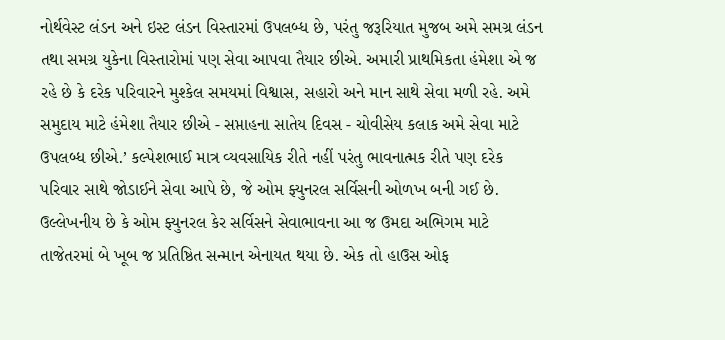નોર્થવેસ્ટ લંડન અને ઇસ્ટ લંડન વિસ્તારમાં ઉપલબ્ધ છે, પરંતુ જરૂરિયાત મુજબ અમે સમગ્ર લંડન તથા સમગ્ર યુકેના વિસ્તારોમાં પણ સેવા આપવા તૈયાર છીએ. અમારી પ્રાથમિકતા હંમેશા એ જ રહે છે કે દરેક પરિવારને મુશ્કેલ સમયમાં વિશ્વાસ, સહારો અને માન સાથે સેવા મળી રહે. અમે સમુદાય માટે હંમેશા તૈયાર છીએ - સપ્તાહના સાતેય દિવસ - ચોવીસેય કલાક અમે સેવા માટે ઉપલબ્ધ છીએ.’ કલ્પેશભાઈ માત્ર વ્યવસાયિક રીતે નહીં પરંતુ ભાવનાત્મક રીતે પણ દરેક પરિવાર સાથે જોડાઈને સેવા આપે છે, જે ઓમ ફ્યુનરલ સર્વિસની ઓળખ બની ગઈ છે.
ઉલ્લેખનીય છે કે ઓમ ફ્યુનરલ કેર સર્વિસને સેવાભાવના આ જ ઉમદા અભિગમ માટે તાજેતરમાં બે ખૂબ જ પ્રતિષ્ઠિત સન્માન એનાયત થયા છે. એક તો હાઉસ ઓફ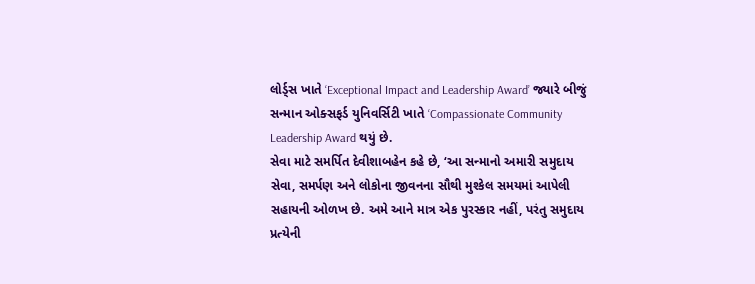લોર્ડ્સ ખાતે ‘Exceptional Impact and Leadership Award’ જ્યારે બીજું સન્માન ઓક્સફર્ડ યુનિવર્સિટી ખાતે ‘Compassionate Community Leadership Award થયું છે.
સેવા માટે સમર્પિત દેવીશાબહેન કહે છે, ‘આ સન્માનો અમારી સમુદાય સેવા, સમર્પણ અને લોકોના જીવનના સૌથી મુશ્કેલ સમયમાં આપેલી સહાયની ઓળખ છે. અમે આને માત્ર એક પુરસ્કાર નહીં, પરંતુ સમુદાય પ્રત્યેની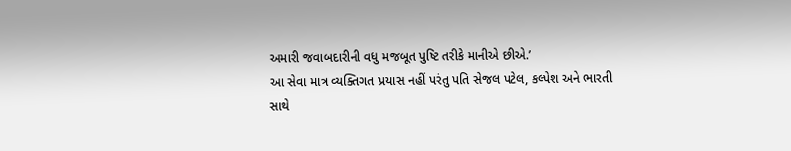અમારી જવાબદારીની વધુ મજબૂત પુષ્ટિ તરીકે માનીએ છીએ.’
આ સેવા માત્ર વ્યક્તિગત પ્રયાસ નહીં પરંતુ પતિ સેજલ પટેલ, કલ્પેશ અને ભારતી સાથે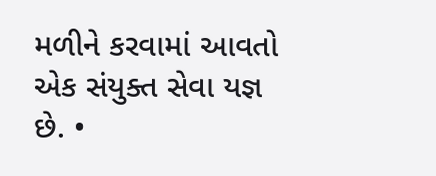મળીને કરવામાં આવતો એક સંયુક્ત સેવા યજ્ઞ છે. •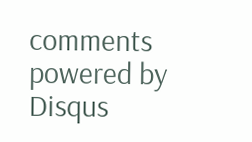comments powered by Disqus